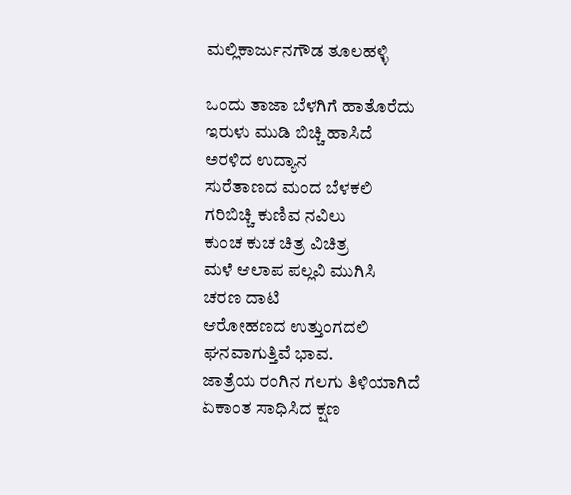ಮಲ್ಲಿಕಾರ್ಜುನಗೌಡ ತೂಲಹಳ್ಳಿ

ಒಂದು ತಾಜಾ ಬೆಳಗಿಗೆ ಹಾತೊರೆದು
ಇರುಳು ಮುಡಿ ಬಿಚ್ಚಿ ಹಾಸಿದೆ
ಅರಳಿದ ಉದ್ಯಾನ
ಸುರೆತಾಣದ ಮಂದ ಬೆಳಕಲಿ
ಗರಿಬಿಚ್ಚಿ ಕುಣಿವ ನವಿಲು
ಕುಂಚ ಕುಚ ಚಿತ್ರ ವಿಚಿತ್ರ
ಮಳೆ ಆಲಾಪ ಪಲ್ಲವಿ ಮುಗಿಸಿ
ಚರಣ ದಾಟಿ
ಆರೋಹಣದ ಉತ್ತುಂಗದಲಿ
ಘನವಾಗುತ್ತಿವೆ ಭಾವ.
ಜಾತ್ರೆಯ ರಂಗಿನ ಗಲಗು ತಿಳಿಯಾಗಿದೆ
ಏಕಾಂತ ಸಾಧಿಸಿದ ಕ್ಷಣ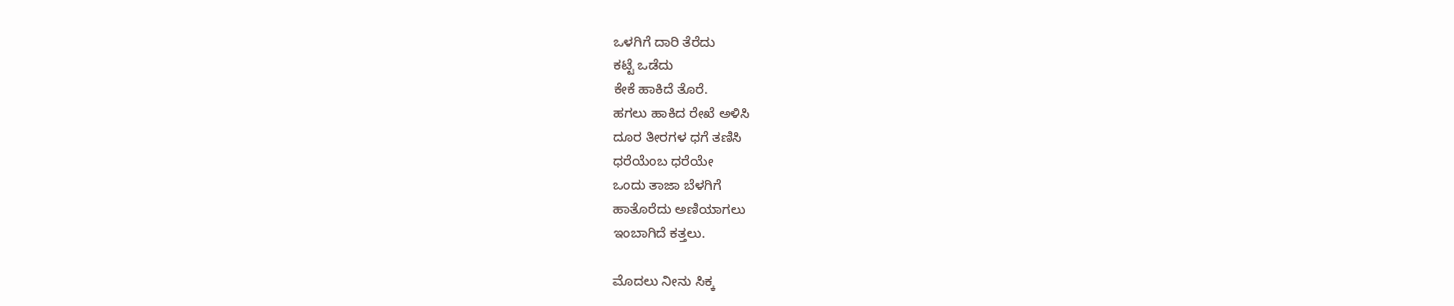ಒಳಗಿಗೆ ದಾರಿ ತೆರೆದು
ಕಟ್ಟೆ ಒಡೆದು
ಕೇಕೆ ಹಾಕಿದೆ ತೊರೆ.
ಹಗಲು ಹಾಕಿದ ರೇಖೆ ಅಳಿಸಿ
ದೂರ ತೀರಗಳ ಧಗೆ ತಣಿಸಿ
ಧರೆಯೆಂಬ ಧರೆಯೇ
ಒಂದು ತಾಜಾ ಬೆಳಗಿಗೆ
ಹಾತೊರೆದು ಅಣಿಯಾಗಲು
ಇಂಬಾಗಿದೆ ಕತ್ತಲು.

ಮೊದಲು ನೀನು ಸಿಕ್ಕ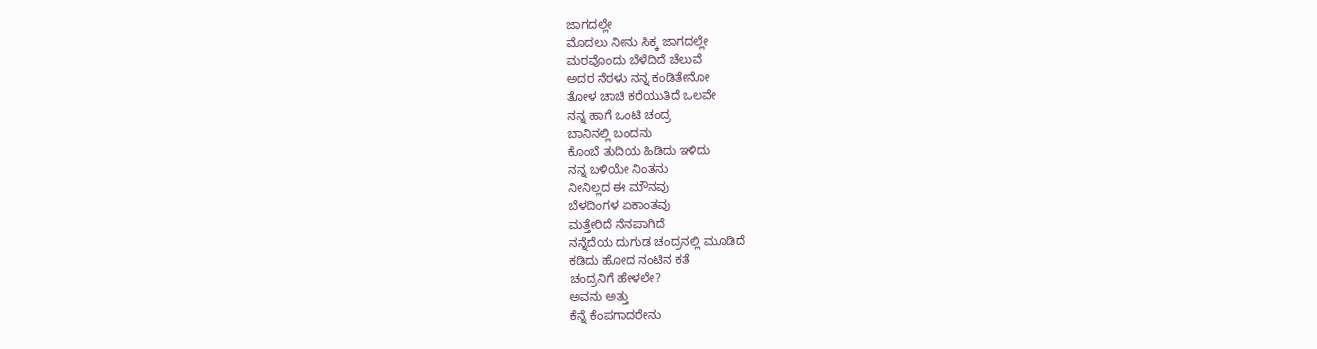ಜಾಗದಲ್ಲೇ
ಮೊದಲು ನೀನು ಸಿಕ್ಕ ಜಾಗದಲ್ಲೇ
ಮರವೊಂದು ಬೆಳೆದಿದೆ ಚೆಲುವೆ
ಅದರ ನೆರಳು ನನ್ನ ಕಂಡಿತೇನೋ
ತೋಳ ಚಾಚಿ ಕರೆಯುತಿದೆ ಒಲವೇ
ನನ್ನ ಹಾಗೆ ಒಂಟಿ ಚಂದ್ರ
ಬಾನಿನಲ್ಲಿ ಬಂದನು
ಕೊಂಬೆ ತುದಿಯ ಹಿಡಿದು ಇಳಿದು
ನನ್ನ ಬಳಿಯೇ ನಿಂತನು
ನೀನಿಲ್ಲದ ಈ ಮೌನವು
ಬೆಳದಿಂಗಳ ಏಕಾಂತವು
ಮತ್ತೇರಿದೆ ನೆನಪಾಗಿದೆ
ನನ್ನೆದೆಯ ದುಗುಡ ಚಂದ್ರನಲ್ಲಿ ಮೂಡಿದೆ
ಕಡಿದು ಹೋದ ನಂಟಿನ ಕತೆ
ಚಂದ್ರನಿಗೆ ಹೇಳಲೇ?
ಅವನು ಅತ್ತು
ಕೆನ್ನೆ ಕೆಂಪಗಾದರೇನು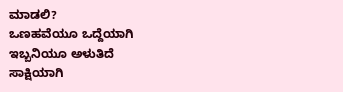ಮಾಡಲಿ?
ಒಣಹವೆಯೂ ಒದ್ದೆಯಾಗಿ
ಇಬ್ಬನಿಯೂ ಅಳುತಿದೆ
ಸಾಕ್ಷಿಯಾಗಿ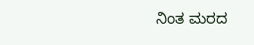ನಿಂತ ಮರದ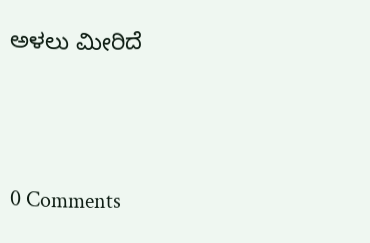ಅಳಲು ಮೀರಿದೆ





0 Comments